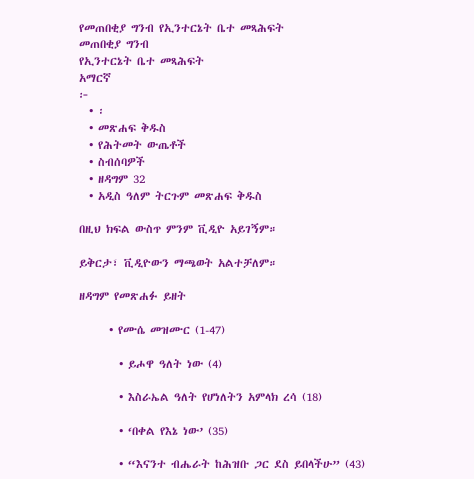የመጠበቂያ ግንብ የኢንተርኔት ቤተ መጻሕፍት
መጠበቂያ ግንብ
የኢንተርኔት ቤተ መጻሕፍት
አማርኛ
፦
  • ፡
  • መጽሐፍ ቅዱስ
  • የሕትመት ውጤቶች
  • ስብሰባዎች
  • ዘዳግም 32
  • አዲስ ዓለም ትርጉም መጽሐፍ ቅዱስ

በዚህ ክፍል ውስጥ ምንም ቪዲዮ አይገኝም።

ይቅርታ፣ ቪዲዮውን ማጫወት አልተቻለም።

ዘዳግም የመጽሐፉ ይዘት

      • የሙሴ መዝሙር (1-47)

        • ይሖዋ ዓለት ነው (4)

        • እስራኤል ዓለት የሆነለትን አምላክ ረሳ (18)

        • ‘በቀል የእኔ ነው’ (35)

        • “እናንተ ብሔራት ከሕዝቡ ጋር ደስ ይበላችሁ” (43)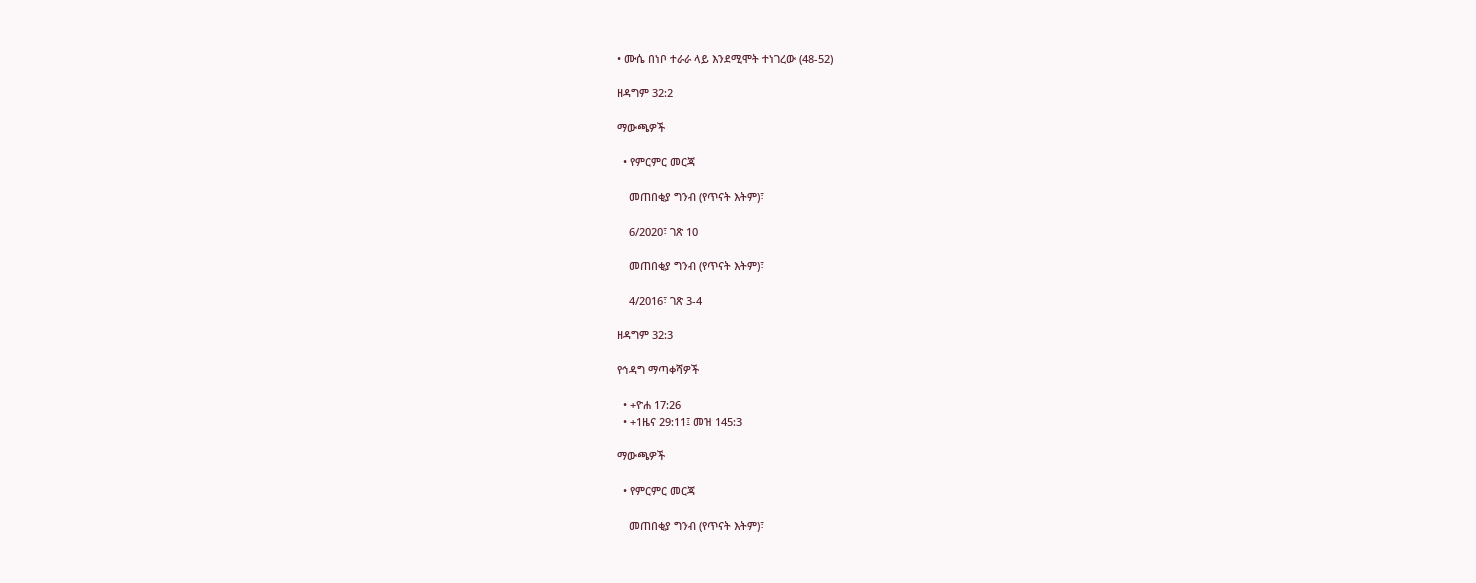• ሙሴ በነቦ ተራራ ላይ እንደሚሞት ተነገረው (48-52)

ዘዳግም 32:2

ማውጫዎች

  • የምርምር መርጃ

    መጠበቂያ ግንብ (የጥናት እትም)፣

    6/2020፣ ገጽ 10

    መጠበቂያ ግንብ (የጥናት እትም)፣

    4/2016፣ ገጽ 3-4

ዘዳግም 32:3

የኅዳግ ማጣቀሻዎች

  • +ዮሐ 17:26
  • +1ዜና 29:11፤ መዝ 145:3

ማውጫዎች

  • የምርምር መርጃ

    መጠበቂያ ግንብ (የጥናት እትም)፣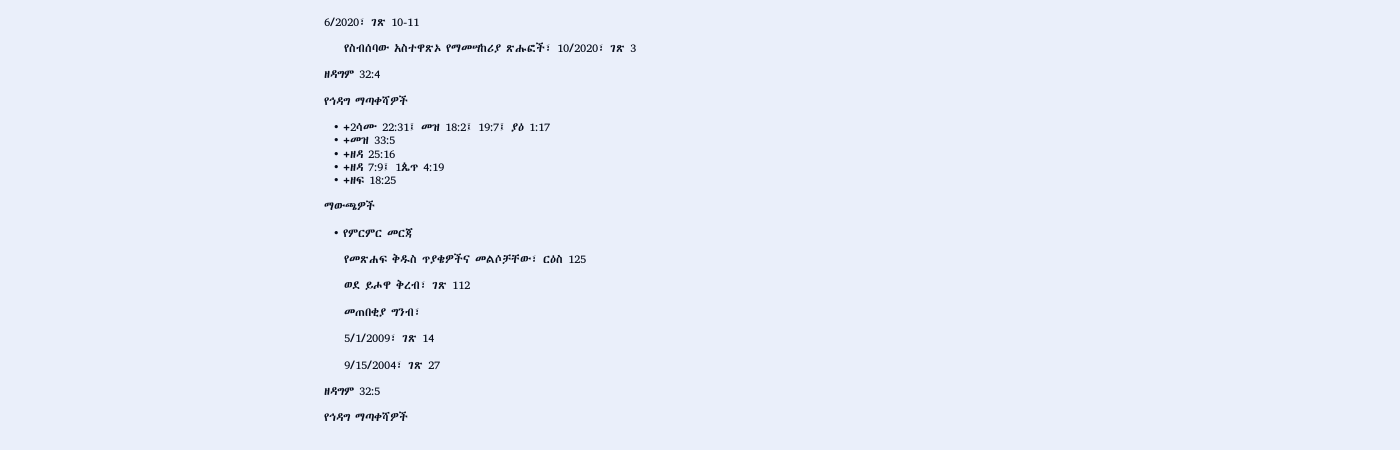6/2020፣ ገጽ 10-11

    የስብሰባው አስተዋጽኦ የማመሣከሪያ ጽሑፎች፣ 10/2020፣ ገጽ 3

ዘዳግም 32:4

የኅዳግ ማጣቀሻዎች

  • +2ሳሙ 22:31፤ መዝ 18:2፤ 19:7፤ ያዕ 1:17
  • +መዝ 33:5
  • +ዘዳ 25:16
  • +ዘዳ 7:9፤ 1ጴጥ 4:19
  • +ዘፍ 18:25

ማውጫዎች

  • የምርምር መርጃ

    የመጽሐፍ ቅዱስ ጥያቄዎችና መልሶቻቸው፣ ርዕስ 125

    ወደ ይሖዋ ቅረብ፣ ገጽ 112

    መጠበቂያ ግንብ፣

    5/1/2009፣ ገጽ 14

    9/15/2004፣ ገጽ 27

ዘዳግም 32:5

የኅዳግ ማጣቀሻዎች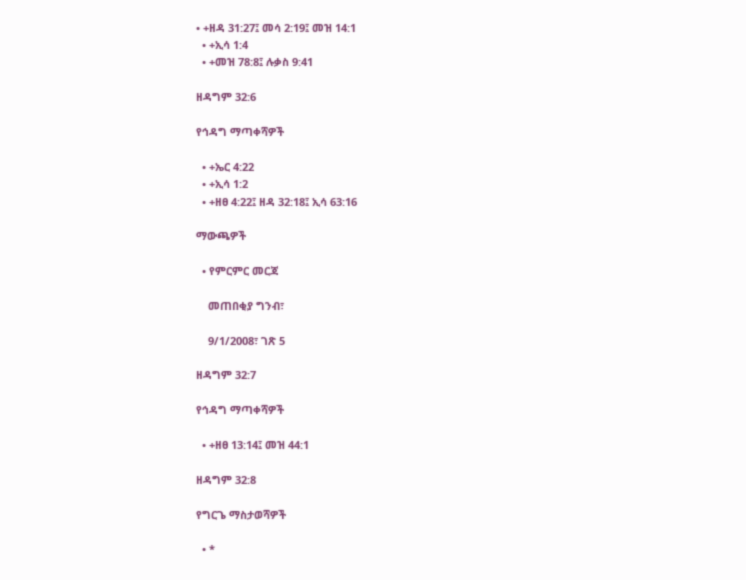• +ዘዳ 31:27፤ መሳ 2:19፤ መዝ 14:1
  • +ኢሳ 1:4
  • +መዝ 78:8፤ ሉቃስ 9:41

ዘዳግም 32:6

የኅዳግ ማጣቀሻዎች

  • +ኤር 4:22
  • +ኢሳ 1:2
  • +ዘፀ 4:22፤ ዘዳ 32:18፤ ኢሳ 63:16

ማውጫዎች

  • የምርምር መርጃ

    መጠበቂያ ግንብ፣

    9/1/2008፣ ገጽ 5

ዘዳግም 32:7

የኅዳግ ማጣቀሻዎች

  • +ዘፀ 13:14፤ መዝ 44:1

ዘዳግም 32:8

የግርጌ ማስታወሻዎች

  • *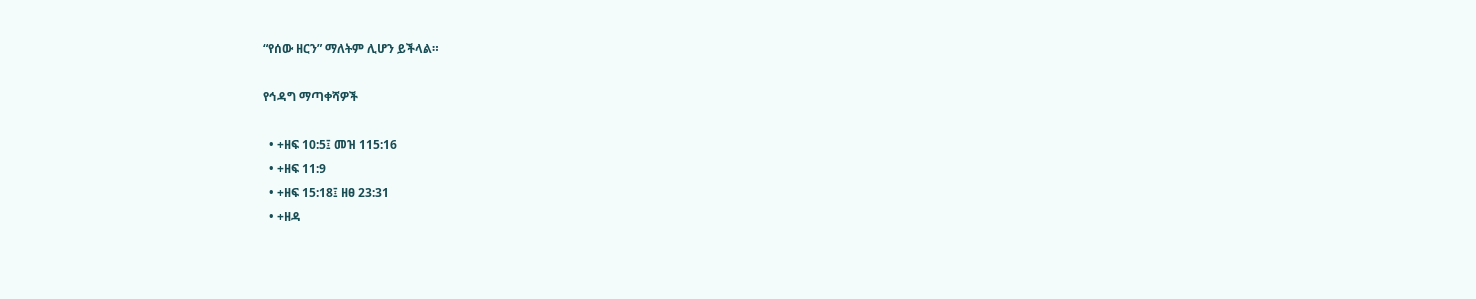“የሰው ዘርን” ማለትም ሊሆን ይችላል።

የኅዳግ ማጣቀሻዎች

  • +ዘፍ 10:5፤ መዝ 115:16
  • +ዘፍ 11:9
  • +ዘፍ 15:18፤ ዘፀ 23:31
  • +ዘዳ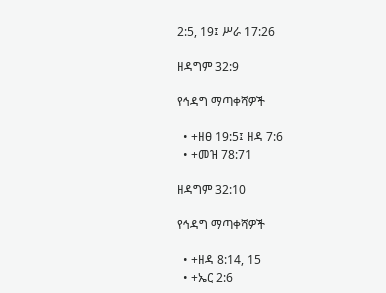2:5, 19፤ ሥራ 17:26

ዘዳግም 32:9

የኅዳግ ማጣቀሻዎች

  • +ዘፀ 19:5፤ ዘዳ 7:6
  • +መዝ 78:71

ዘዳግም 32:10

የኅዳግ ማጣቀሻዎች

  • +ዘዳ 8:14, 15
  • +ኤር 2:6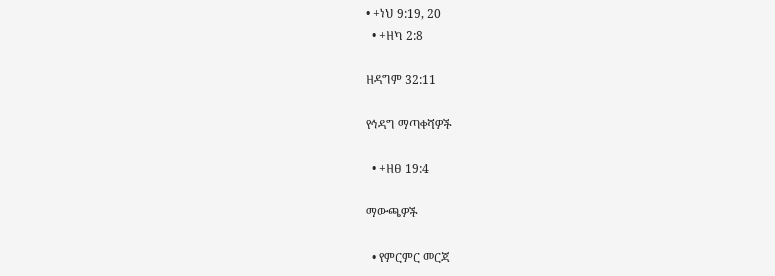• +ነህ 9:19, 20
  • +ዘካ 2:8

ዘዳግም 32:11

የኅዳግ ማጣቀሻዎች

  • +ዘፀ 19:4

ማውጫዎች

  • የምርምር መርጃ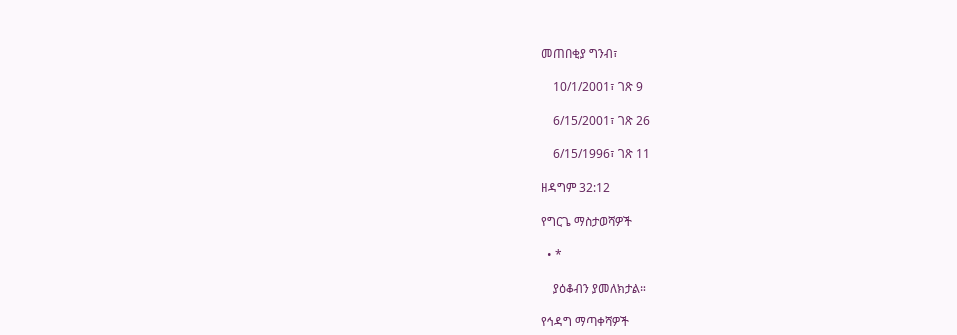መጠበቂያ ግንብ፣

    10/1/2001፣ ገጽ 9

    6/15/2001፣ ገጽ 26

    6/15/1996፣ ገጽ 11

ዘዳግም 32:12

የግርጌ ማስታወሻዎች

  • *

    ያዕቆብን ያመለክታል።

የኅዳግ ማጣቀሻዎች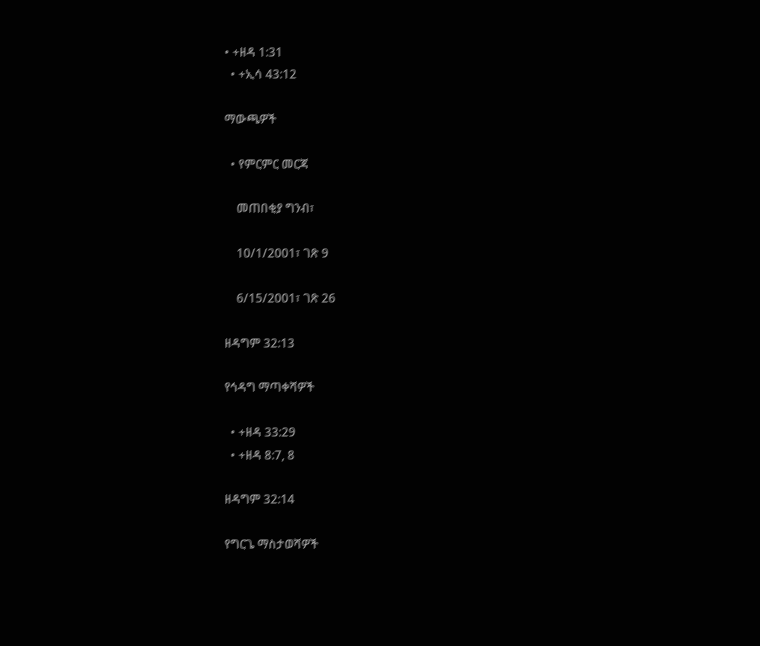• +ዘዳ 1:31
  • +ኢሳ 43:12

ማውጫዎች

  • የምርምር መርጃ

    መጠበቂያ ግንብ፣

    10/1/2001፣ ገጽ 9

    6/15/2001፣ ገጽ 26

ዘዳግም 32:13

የኅዳግ ማጣቀሻዎች

  • +ዘዳ 33:29
  • +ዘዳ 8:7, 8

ዘዳግም 32:14

የግርጌ ማስታወሻዎች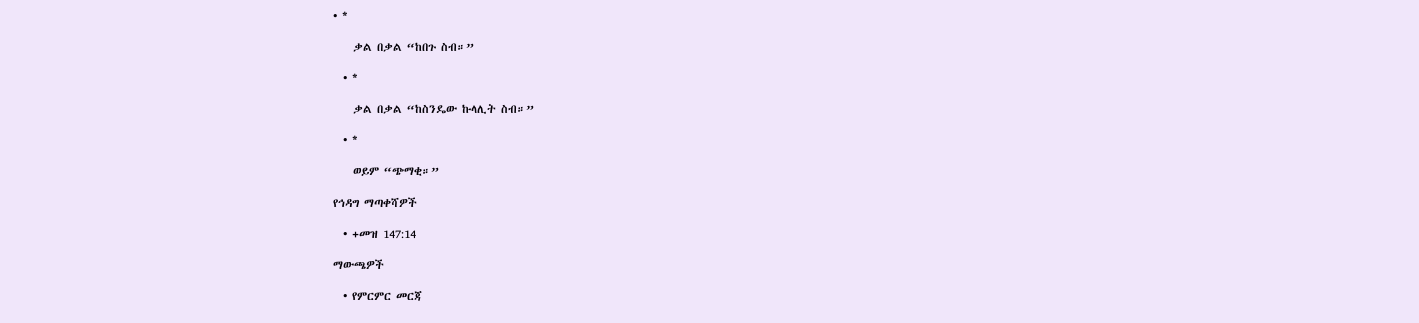• *

    ቃል በቃል “ከበጉ ስብ።”

  • *

    ቃል በቃል “ከስንዴው ኩላሊት ስብ።”

  • *

    ወይም “ጭማቂ።”

የኅዳግ ማጣቀሻዎች

  • +መዝ 147:14

ማውጫዎች

  • የምርምር መርጃ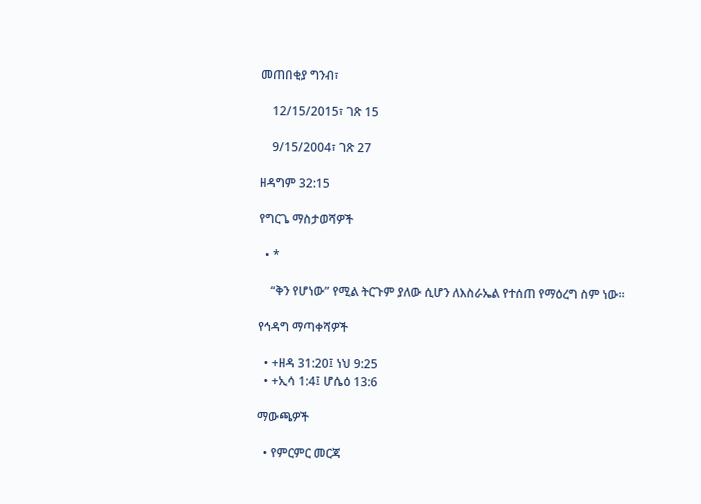መጠበቂያ ግንብ፣

    12/15/2015፣ ገጽ 15

    9/15/2004፣ ገጽ 27

ዘዳግም 32:15

የግርጌ ማስታወሻዎች

  • *

    “ቅን የሆነው” የሚል ትርጉም ያለው ሲሆን ለእስራኤል የተሰጠ የማዕረግ ስም ነው።

የኅዳግ ማጣቀሻዎች

  • +ዘዳ 31:20፤ ነህ 9:25
  • +ኢሳ 1:4፤ ሆሴዕ 13:6

ማውጫዎች

  • የምርምር መርጃ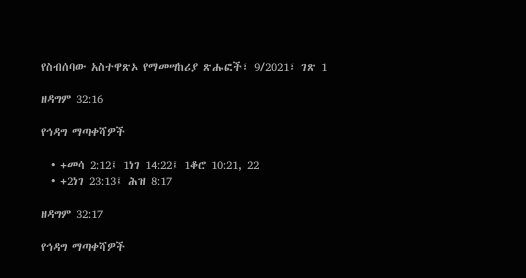የስብሰባው አስተዋጽኦ የማመሣከሪያ ጽሑፎች፣ 9/2021፣ ገጽ 1

ዘዳግም 32:16

የኅዳግ ማጣቀሻዎች

  • +መሳ 2:12፤ 1ነገ 14:22፤ 1ቆሮ 10:21, 22
  • +2ነገ 23:13፤ ሕዝ 8:17

ዘዳግም 32:17

የኅዳግ ማጣቀሻዎች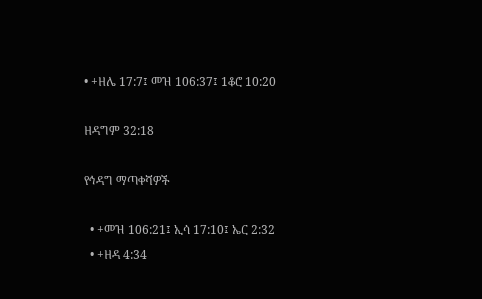• +ዘሌ 17:7፤ መዝ 106:37፤ 1ቆሮ 10:20

ዘዳግም 32:18

የኅዳግ ማጣቀሻዎች

  • +መዝ 106:21፤ ኢሳ 17:10፤ ኤር 2:32
  • +ዘዳ 4:34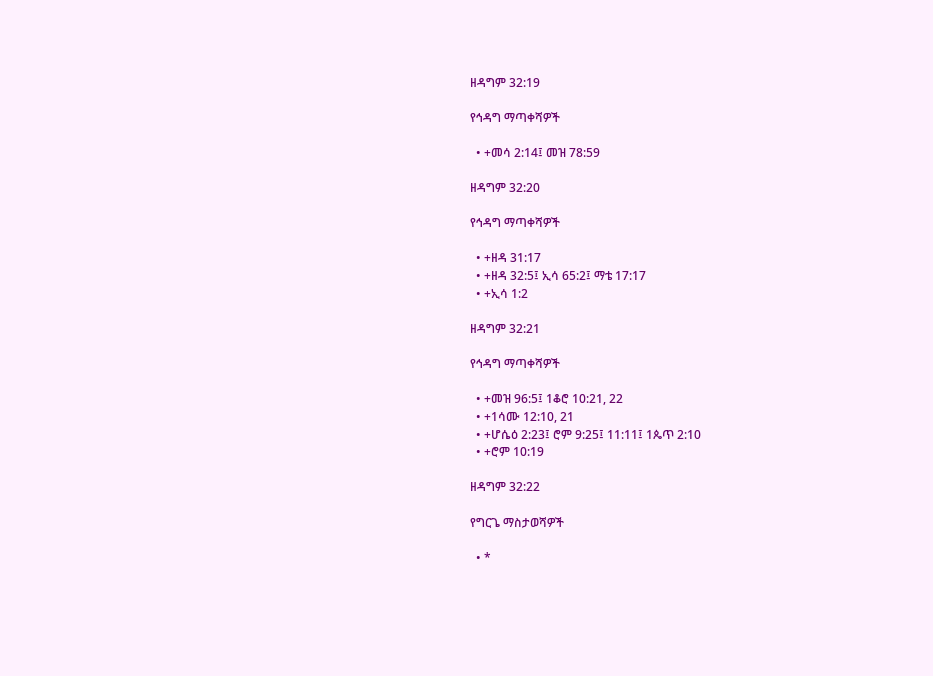ዘዳግም 32:19

የኅዳግ ማጣቀሻዎች

  • +መሳ 2:14፤ መዝ 78:59

ዘዳግም 32:20

የኅዳግ ማጣቀሻዎች

  • +ዘዳ 31:17
  • +ዘዳ 32:5፤ ኢሳ 65:2፤ ማቴ 17:17
  • +ኢሳ 1:2

ዘዳግም 32:21

የኅዳግ ማጣቀሻዎች

  • +መዝ 96:5፤ 1ቆሮ 10:21, 22
  • +1ሳሙ 12:10, 21
  • +ሆሴዕ 2:23፤ ሮም 9:25፤ 11:11፤ 1ጴጥ 2:10
  • +ሮም 10:19

ዘዳግም 32:22

የግርጌ ማስታወሻዎች

  • *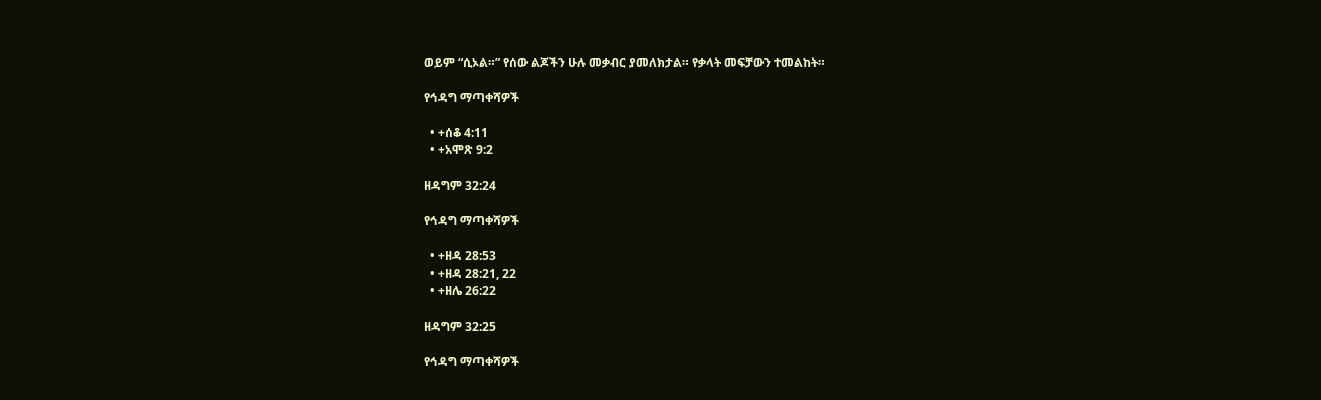ወይም “ሲኦል።” የሰው ልጆችን ሁሉ መቃብር ያመለክታል። የቃላት መፍቻውን ተመልከት።

የኅዳግ ማጣቀሻዎች

  • +ሰቆ 4:11
  • +አሞጽ 9:2

ዘዳግም 32:24

የኅዳግ ማጣቀሻዎች

  • +ዘዳ 28:53
  • +ዘዳ 28:21, 22
  • +ዘሌ 26:22

ዘዳግም 32:25

የኅዳግ ማጣቀሻዎች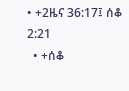• +2ዜና 36:17፤ ሰቆ 2:21
  • +ሰቆ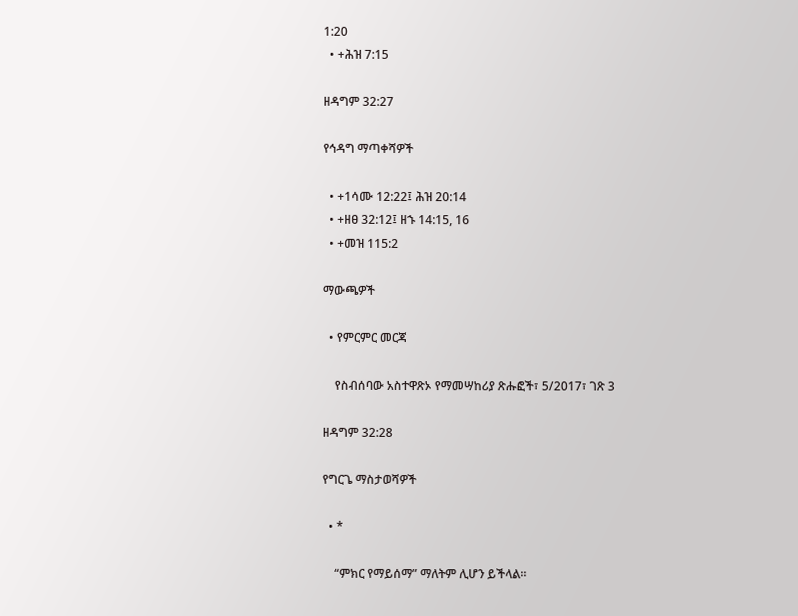1:20
  • +ሕዝ 7:15

ዘዳግም 32:27

የኅዳግ ማጣቀሻዎች

  • +1ሳሙ 12:22፤ ሕዝ 20:14
  • +ዘፀ 32:12፤ ዘኁ 14:15, 16
  • +መዝ 115:2

ማውጫዎች

  • የምርምር መርጃ

    የስብሰባው አስተዋጽኦ የማመሣከሪያ ጽሑፎች፣ 5/2017፣ ገጽ 3

ዘዳግም 32:28

የግርጌ ማስታወሻዎች

  • *

    “ምክር የማይሰማ” ማለትም ሊሆን ይችላል።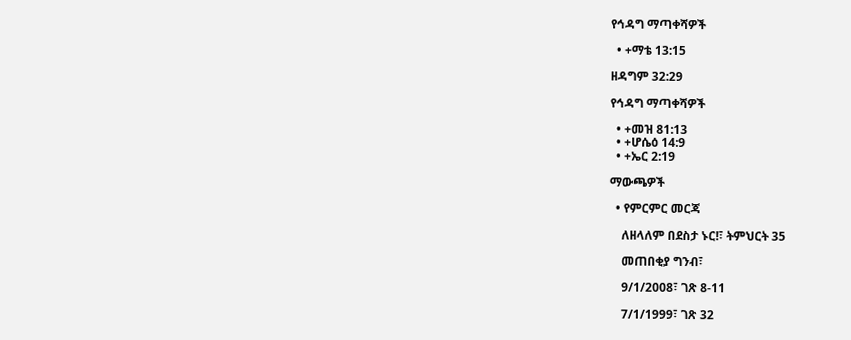የኅዳግ ማጣቀሻዎች

  • +ማቴ 13:15

ዘዳግም 32:29

የኅዳግ ማጣቀሻዎች

  • +መዝ 81:13
  • +ሆሴዕ 14:9
  • +ኤር 2:19

ማውጫዎች

  • የምርምር መርጃ

    ለዘላለም በደስታ ኑር!፣ ትምህርት 35

    መጠበቂያ ግንብ፣

    9/1/2008፣ ገጽ 8-11

    7/1/1999፣ ገጽ 32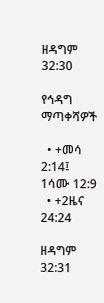ዘዳግም 32:30

የኅዳግ ማጣቀሻዎች

  • +መሳ 2:14፤ 1ሳሙ 12:9
  • +2ዜና 24:24

ዘዳግም 32:31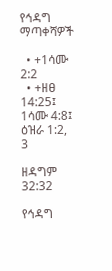የኅዳግ ማጣቀሻዎች

  • +1ሳሙ 2:2
  • +ዘፀ 14:25፤ 1ሳሙ 4:8፤ ዕዝራ 1:2, 3

ዘዳግም 32:32

የኅዳግ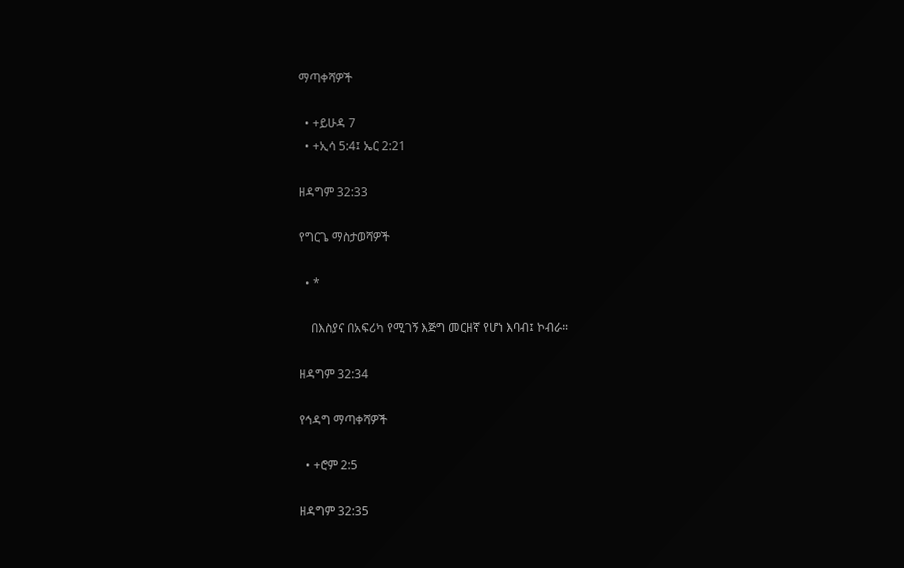ማጣቀሻዎች

  • +ይሁዳ 7
  • +ኢሳ 5:4፤ ኤር 2:21

ዘዳግም 32:33

የግርጌ ማስታወሻዎች

  • *

    በእስያና በአፍሪካ የሚገኝ እጅግ መርዘኛ የሆነ እባብ፤ ኮብራ።

ዘዳግም 32:34

የኅዳግ ማጣቀሻዎች

  • +ሮም 2:5

ዘዳግም 32:35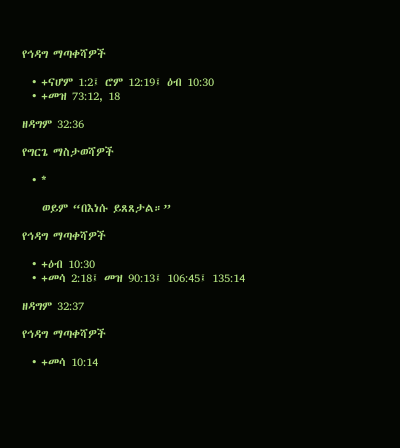የኅዳግ ማጣቀሻዎች

  • +ናሆም 1:2፤ ሮም 12:19፤ ዕብ 10:30
  • +መዝ 73:12, 18

ዘዳግም 32:36

የግርጌ ማስታወሻዎች

  • *

    ወይም “በእነሱ ይጸጸታል።”

የኅዳግ ማጣቀሻዎች

  • +ዕብ 10:30
  • +መሳ 2:18፤ መዝ 90:13፤ 106:45፤ 135:14

ዘዳግም 32:37

የኅዳግ ማጣቀሻዎች

  • +መሳ 10:14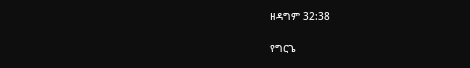ዘዳግም 32:38

የግርጌ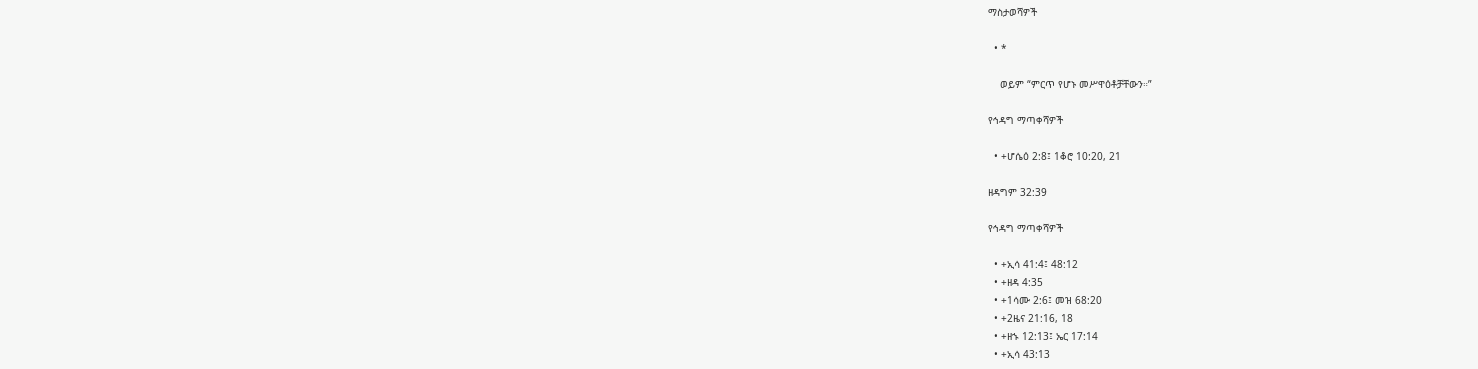ማስታወሻዎች

  • *

    ወይም “ምርጥ የሆኑ መሥዋዕቶቻቸውን።”

የኅዳግ ማጣቀሻዎች

  • +ሆሴዕ 2:8፤ 1ቆሮ 10:20, 21

ዘዳግም 32:39

የኅዳግ ማጣቀሻዎች

  • +ኢሳ 41:4፤ 48:12
  • +ዘዳ 4:35
  • +1ሳሙ 2:6፤ መዝ 68:20
  • +2ዜና 21:16, 18
  • +ዘኁ 12:13፤ ኤር 17:14
  • +ኢሳ 43:13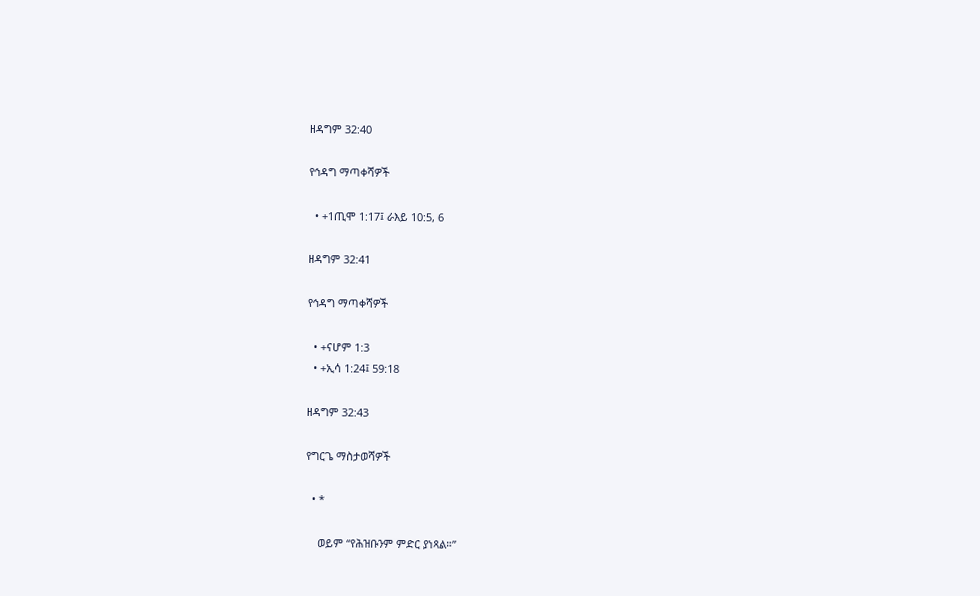ዘዳግም 32:40

የኅዳግ ማጣቀሻዎች

  • +1ጢሞ 1:17፤ ራእይ 10:5, 6

ዘዳግም 32:41

የኅዳግ ማጣቀሻዎች

  • +ናሆም 1:3
  • +ኢሳ 1:24፤ 59:18

ዘዳግም 32:43

የግርጌ ማስታወሻዎች

  • *

    ወይም “የሕዝቡንም ምድር ያነጻል።”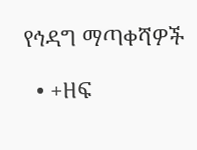የኅዳግ ማጣቀሻዎች

  • +ዘፍ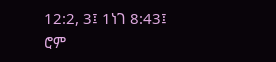12:2, 3፤ 1ነገ 8:43፤ ሮም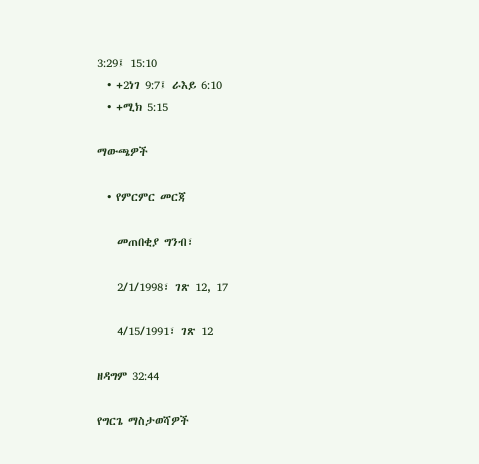3:29፤ 15:10
  • +2ነገ 9:7፤ ራእይ 6:10
  • +ሚክ 5:15

ማውጫዎች

  • የምርምር መርጃ

    መጠበቂያ ግንብ፣

    2/1/1998፣ ገጽ 12, 17

    4/15/1991፣ ገጽ 12

ዘዳግም 32:44

የግርጌ ማስታወሻዎች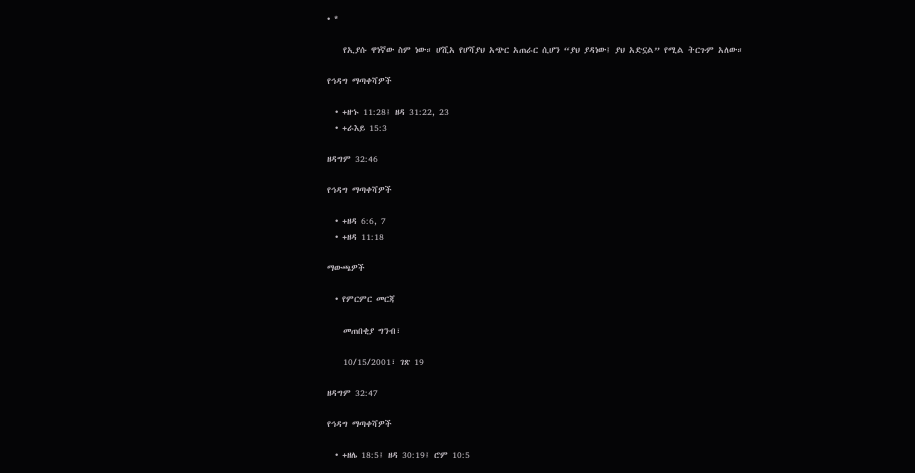• *

    የኢያሱ ዋነኛው ስም ነው። ሆሺአ የሆሻያህ አጭር አጠራር ሲሆን “ያህ ያዳነው፤ ያህ አድኗል” የሚል ትርጉም አለው።

የኅዳግ ማጣቀሻዎች

  • +ዘኁ 11:28፤ ዘዳ 31:22, 23
  • +ራእይ 15:3

ዘዳግም 32:46

የኅዳግ ማጣቀሻዎች

  • +ዘዳ 6:6, 7
  • +ዘዳ 11:18

ማውጫዎች

  • የምርምር መርጃ

    መጠበቂያ ግንብ፣

    10/15/2001፣ ገጽ 19

ዘዳግም 32:47

የኅዳግ ማጣቀሻዎች

  • +ዘሌ 18:5፤ ዘዳ 30:19፤ ሮም 10:5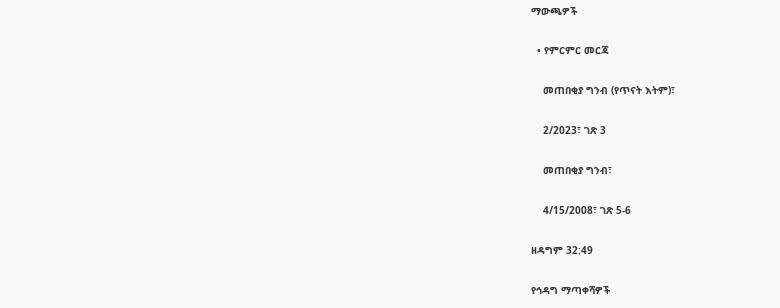ማውጫዎች

  • የምርምር መርጃ

    መጠበቂያ ግንብ (የጥናት እትም)፣

    2/2023፣ ገጽ 3

    መጠበቂያ ግንብ፣

    4/15/2008፣ ገጽ 5-6

ዘዳግም 32:49

የኅዳግ ማጣቀሻዎች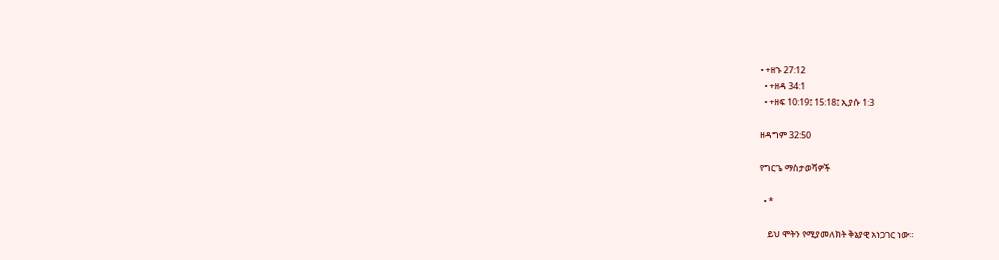• +ዘኁ 27:12
  • +ዘዳ 34:1
  • +ዘፍ 10:19፤ 15:18፤ ኢያሱ 1:3

ዘዳግም 32:50

የግርጌ ማስታወሻዎች

  • *

    ይህ ሞትን የሚያመለክት ቅኔያዊ አነጋገር ነው።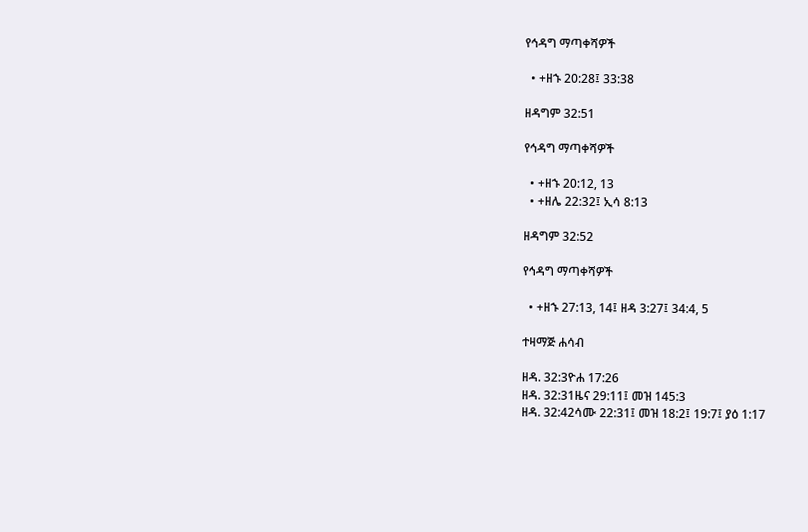የኅዳግ ማጣቀሻዎች

  • +ዘኁ 20:28፤ 33:38

ዘዳግም 32:51

የኅዳግ ማጣቀሻዎች

  • +ዘኁ 20:12, 13
  • +ዘሌ 22:32፤ ኢሳ 8:13

ዘዳግም 32:52

የኅዳግ ማጣቀሻዎች

  • +ዘኁ 27:13, 14፤ ዘዳ 3:27፤ 34:4, 5

ተዛማጅ ሐሳብ

ዘዳ. 32:3ዮሐ 17:26
ዘዳ. 32:31ዜና 29:11፤ መዝ 145:3
ዘዳ. 32:42ሳሙ 22:31፤ መዝ 18:2፤ 19:7፤ ያዕ 1:17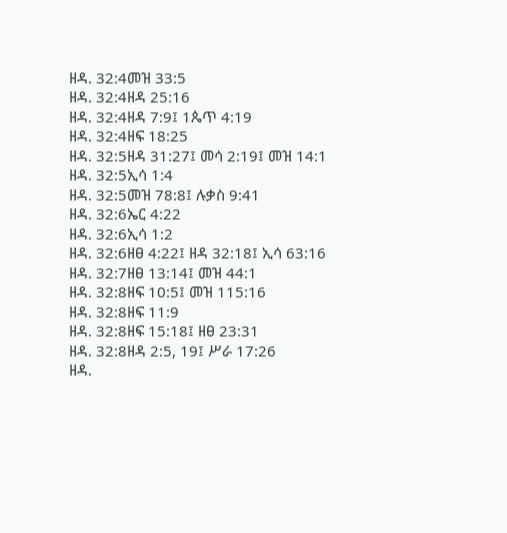ዘዳ. 32:4መዝ 33:5
ዘዳ. 32:4ዘዳ 25:16
ዘዳ. 32:4ዘዳ 7:9፤ 1ጴጥ 4:19
ዘዳ. 32:4ዘፍ 18:25
ዘዳ. 32:5ዘዳ 31:27፤ መሳ 2:19፤ መዝ 14:1
ዘዳ. 32:5ኢሳ 1:4
ዘዳ. 32:5መዝ 78:8፤ ሉቃስ 9:41
ዘዳ. 32:6ኤር 4:22
ዘዳ. 32:6ኢሳ 1:2
ዘዳ. 32:6ዘፀ 4:22፤ ዘዳ 32:18፤ ኢሳ 63:16
ዘዳ. 32:7ዘፀ 13:14፤ መዝ 44:1
ዘዳ. 32:8ዘፍ 10:5፤ መዝ 115:16
ዘዳ. 32:8ዘፍ 11:9
ዘዳ. 32:8ዘፍ 15:18፤ ዘፀ 23:31
ዘዳ. 32:8ዘዳ 2:5, 19፤ ሥራ 17:26
ዘዳ.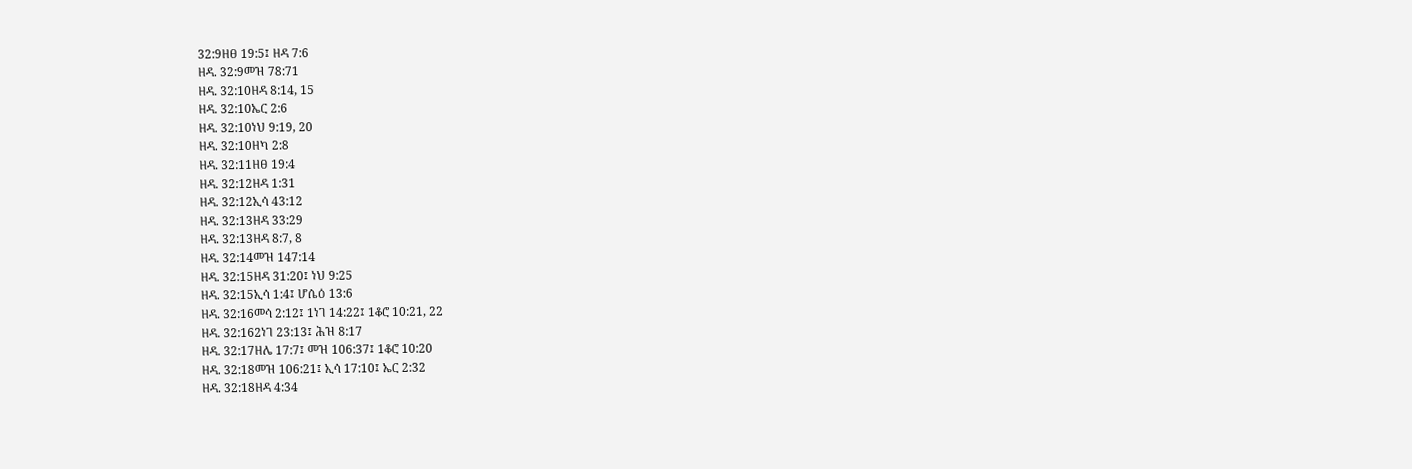32:9ዘፀ 19:5፤ ዘዳ 7:6
ዘዳ. 32:9መዝ 78:71
ዘዳ. 32:10ዘዳ 8:14, 15
ዘዳ. 32:10ኤር 2:6
ዘዳ. 32:10ነህ 9:19, 20
ዘዳ. 32:10ዘካ 2:8
ዘዳ. 32:11ዘፀ 19:4
ዘዳ. 32:12ዘዳ 1:31
ዘዳ. 32:12ኢሳ 43:12
ዘዳ. 32:13ዘዳ 33:29
ዘዳ. 32:13ዘዳ 8:7, 8
ዘዳ. 32:14መዝ 147:14
ዘዳ. 32:15ዘዳ 31:20፤ ነህ 9:25
ዘዳ. 32:15ኢሳ 1:4፤ ሆሴዕ 13:6
ዘዳ. 32:16መሳ 2:12፤ 1ነገ 14:22፤ 1ቆሮ 10:21, 22
ዘዳ. 32:162ነገ 23:13፤ ሕዝ 8:17
ዘዳ. 32:17ዘሌ 17:7፤ መዝ 106:37፤ 1ቆሮ 10:20
ዘዳ. 32:18መዝ 106:21፤ ኢሳ 17:10፤ ኤር 2:32
ዘዳ. 32:18ዘዳ 4:34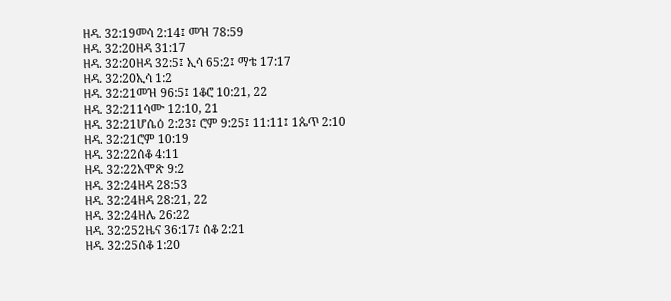ዘዳ. 32:19መሳ 2:14፤ መዝ 78:59
ዘዳ. 32:20ዘዳ 31:17
ዘዳ. 32:20ዘዳ 32:5፤ ኢሳ 65:2፤ ማቴ 17:17
ዘዳ. 32:20ኢሳ 1:2
ዘዳ. 32:21መዝ 96:5፤ 1ቆሮ 10:21, 22
ዘዳ. 32:211ሳሙ 12:10, 21
ዘዳ. 32:21ሆሴዕ 2:23፤ ሮም 9:25፤ 11:11፤ 1ጴጥ 2:10
ዘዳ. 32:21ሮም 10:19
ዘዳ. 32:22ሰቆ 4:11
ዘዳ. 32:22አሞጽ 9:2
ዘዳ. 32:24ዘዳ 28:53
ዘዳ. 32:24ዘዳ 28:21, 22
ዘዳ. 32:24ዘሌ 26:22
ዘዳ. 32:252ዜና 36:17፤ ሰቆ 2:21
ዘዳ. 32:25ሰቆ 1:20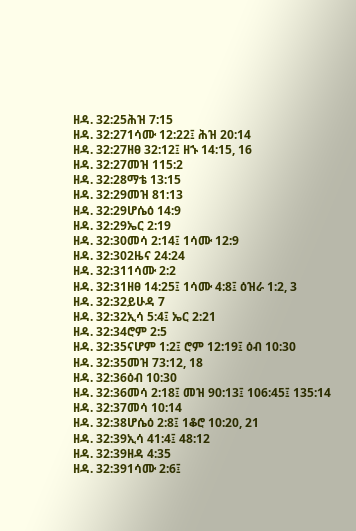ዘዳ. 32:25ሕዝ 7:15
ዘዳ. 32:271ሳሙ 12:22፤ ሕዝ 20:14
ዘዳ. 32:27ዘፀ 32:12፤ ዘኁ 14:15, 16
ዘዳ. 32:27መዝ 115:2
ዘዳ. 32:28ማቴ 13:15
ዘዳ. 32:29መዝ 81:13
ዘዳ. 32:29ሆሴዕ 14:9
ዘዳ. 32:29ኤር 2:19
ዘዳ. 32:30መሳ 2:14፤ 1ሳሙ 12:9
ዘዳ. 32:302ዜና 24:24
ዘዳ. 32:311ሳሙ 2:2
ዘዳ. 32:31ዘፀ 14:25፤ 1ሳሙ 4:8፤ ዕዝራ 1:2, 3
ዘዳ. 32:32ይሁዳ 7
ዘዳ. 32:32ኢሳ 5:4፤ ኤር 2:21
ዘዳ. 32:34ሮም 2:5
ዘዳ. 32:35ናሆም 1:2፤ ሮም 12:19፤ ዕብ 10:30
ዘዳ. 32:35መዝ 73:12, 18
ዘዳ. 32:36ዕብ 10:30
ዘዳ. 32:36መሳ 2:18፤ መዝ 90:13፤ 106:45፤ 135:14
ዘዳ. 32:37መሳ 10:14
ዘዳ. 32:38ሆሴዕ 2:8፤ 1ቆሮ 10:20, 21
ዘዳ. 32:39ኢሳ 41:4፤ 48:12
ዘዳ. 32:39ዘዳ 4:35
ዘዳ. 32:391ሳሙ 2:6፤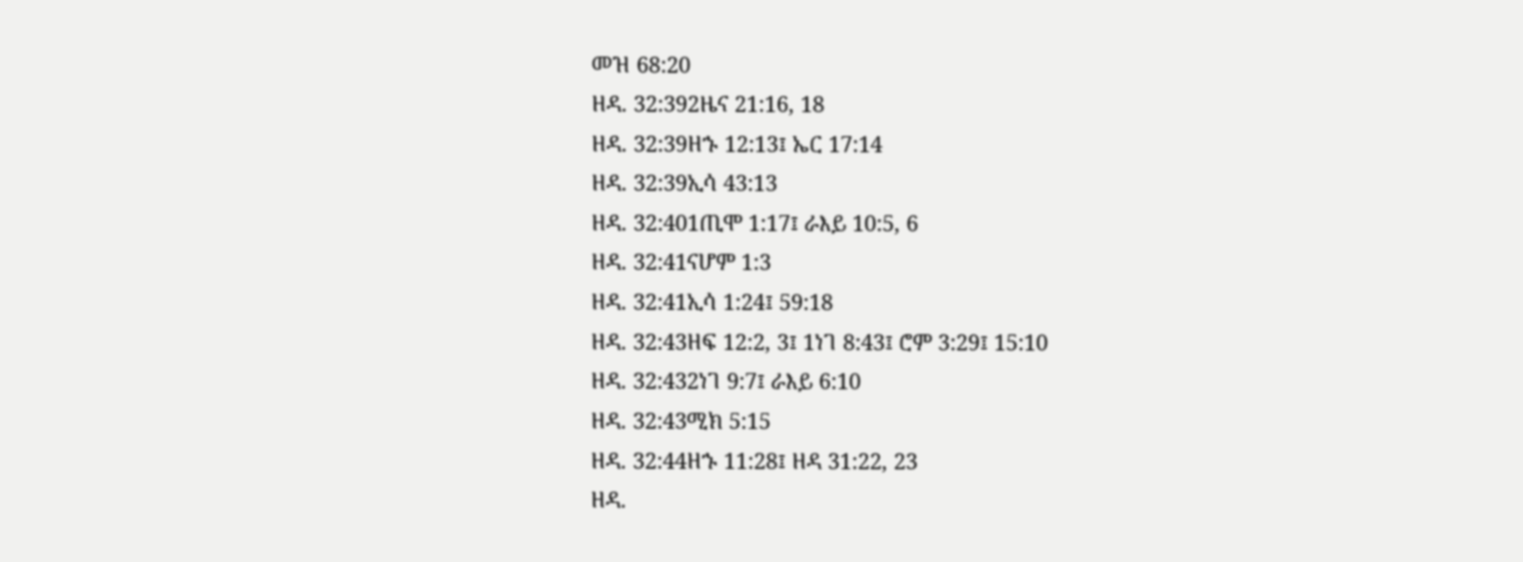መዝ 68:20
ዘዳ. 32:392ዜና 21:16, 18
ዘዳ. 32:39ዘኁ 12:13፤ ኤር 17:14
ዘዳ. 32:39ኢሳ 43:13
ዘዳ. 32:401ጢሞ 1:17፤ ራእይ 10:5, 6
ዘዳ. 32:41ናሆም 1:3
ዘዳ. 32:41ኢሳ 1:24፤ 59:18
ዘዳ. 32:43ዘፍ 12:2, 3፤ 1ነገ 8:43፤ ሮም 3:29፤ 15:10
ዘዳ. 32:432ነገ 9:7፤ ራእይ 6:10
ዘዳ. 32:43ሚክ 5:15
ዘዳ. 32:44ዘኁ 11:28፤ ዘዳ 31:22, 23
ዘዳ.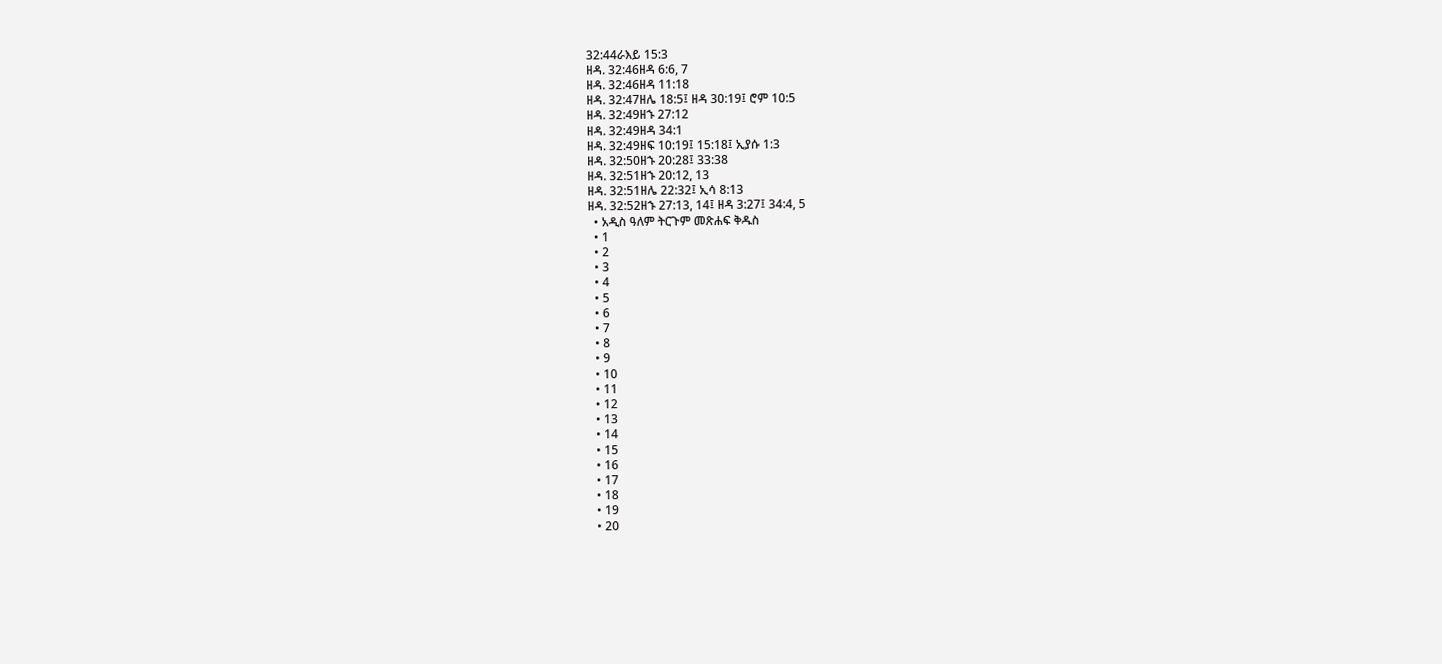32:44ራእይ 15:3
ዘዳ. 32:46ዘዳ 6:6, 7
ዘዳ. 32:46ዘዳ 11:18
ዘዳ. 32:47ዘሌ 18:5፤ ዘዳ 30:19፤ ሮም 10:5
ዘዳ. 32:49ዘኁ 27:12
ዘዳ. 32:49ዘዳ 34:1
ዘዳ. 32:49ዘፍ 10:19፤ 15:18፤ ኢያሱ 1:3
ዘዳ. 32:50ዘኁ 20:28፤ 33:38
ዘዳ. 32:51ዘኁ 20:12, 13
ዘዳ. 32:51ዘሌ 22:32፤ ኢሳ 8:13
ዘዳ. 32:52ዘኁ 27:13, 14፤ ዘዳ 3:27፤ 34:4, 5
  • አዲስ ዓለም ትርጉም መጽሐፍ ቅዱስ
  • 1
  • 2
  • 3
  • 4
  • 5
  • 6
  • 7
  • 8
  • 9
  • 10
  • 11
  • 12
  • 13
  • 14
  • 15
  • 16
  • 17
  • 18
  • 19
  • 20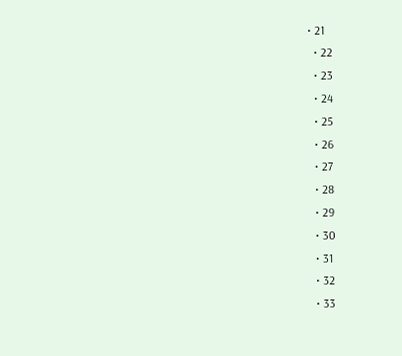• 21
  • 22
  • 23
  • 24
  • 25
  • 26
  • 27
  • 28
  • 29
  • 30
  • 31
  • 32
  • 33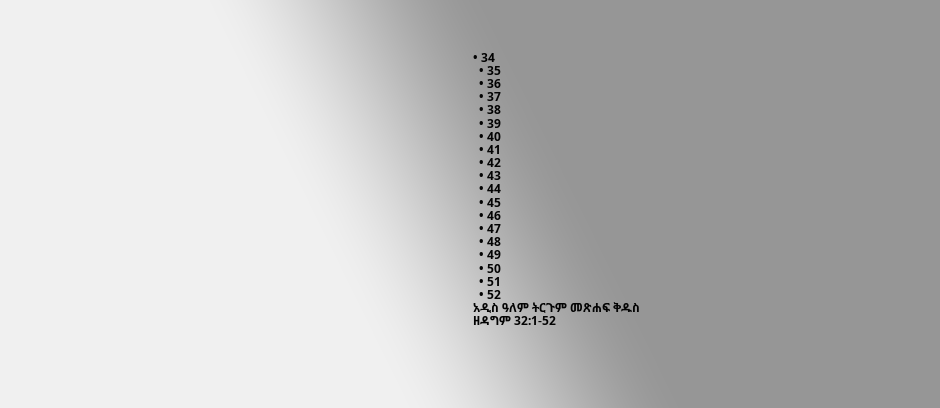• 34
  • 35
  • 36
  • 37
  • 38
  • 39
  • 40
  • 41
  • 42
  • 43
  • 44
  • 45
  • 46
  • 47
  • 48
  • 49
  • 50
  • 51
  • 52
አዲስ ዓለም ትርጉም መጽሐፍ ቅዱስ
ዘዳግም 32:1-52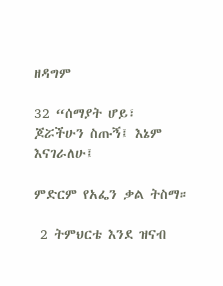ዘዳግም

32 “ሰማያት ሆይ፣ ጆሯችሁን ስጡኝ፤ እኔም እናገራለሁ፤

ምድርም የአፌን ቃል ትስማ።

 2 ትምህርቴ እንደ ዝናብ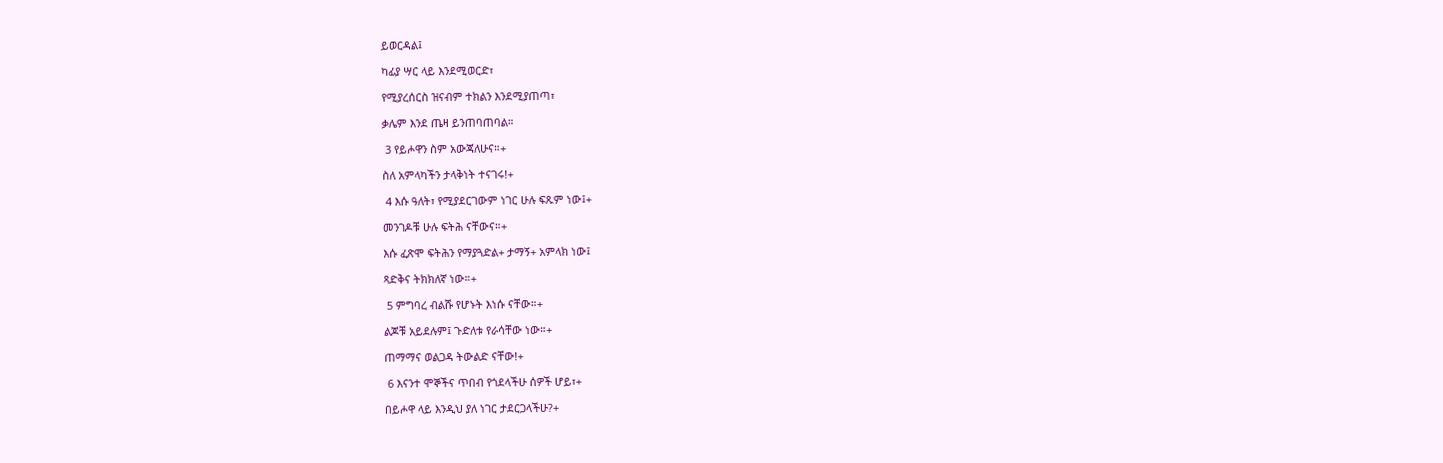ይወርዳል፤

ካፊያ ሣር ላይ እንደሚወርድ፣

የሚያረሰርስ ዝናብም ተክልን እንደሚያጠጣ፣

ቃሌም እንደ ጤዛ ይንጠባጠባል።

 3 የይሖዋን ስም አውጃለሁና።+

ስለ አምላካችን ታላቅነት ተናገሩ!+

 4 እሱ ዓለት፣ የሚያደርገውም ነገር ሁሉ ፍጹም ነው፤+

መንገዶቹ ሁሉ ፍትሕ ናቸውና።+

እሱ ፈጽሞ ፍትሕን የማያጓድል+ ታማኝ+ አምላክ ነው፤

ጻድቅና ትክክለኛ ነው።+

 5 ምግባረ ብልሹ የሆኑት እነሱ ናቸው።+

ልጆቹ አይደሉም፤ ጉድለቱ የራሳቸው ነው።+

ጠማማና ወልጋዳ ትውልድ ናቸው!+

 6 እናንተ ሞኞችና ጥበብ የጎደላችሁ ሰዎች ሆይ፣+

በይሖዋ ላይ እንዲህ ያለ ነገር ታደርጋላችሁ?+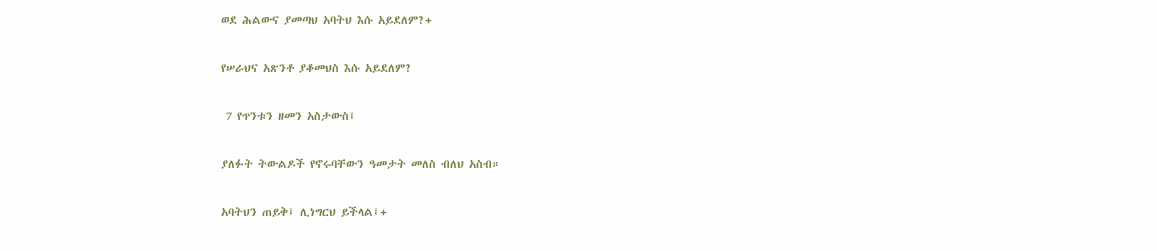ወደ ሕልውና ያመጣህ አባትህ እሱ አይደለም?+

የሠራህና አጽንቶ ያቆመህስ እሱ አይደለም?

 7 የጥንቱን ዘመን አስታውስ፤

ያለፉት ትውልዶች የኖሩባቸውን ዓመታት መለስ ብለህ አስብ።

አባትህን ጠይቅ፤ ሊነግርህ ይችላል፤+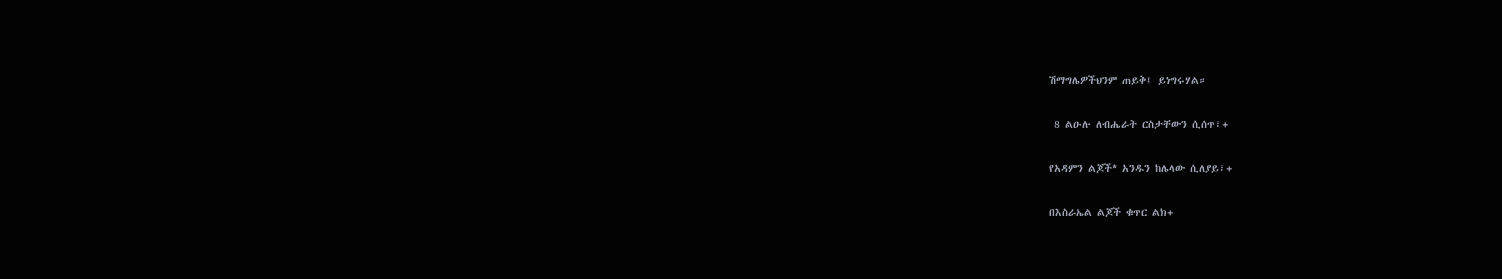ሽማግሌዎችህንም ጠይቅ፤ ይነግሩሃል።

 8 ልዑሉ ለብሔራት ርስታቸውን ሲሰጥ፣+

የአዳምን ልጆች* አንዱን ከሌላው ሲለያይ፣+

በእስራኤል ልጆች ቁጥር ልክ+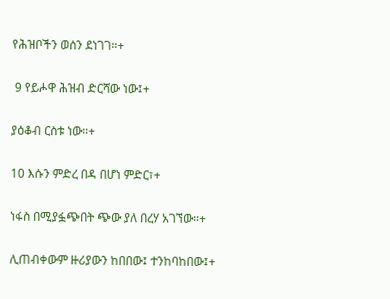የሕዝቦችን ወሰን ደነገገ።+

 9 የይሖዋ ሕዝብ ድርሻው ነው፤+

ያዕቆብ ርስቱ ነው።+

10 እሱን ምድረ በዳ በሆነ ምድር፣+

ነፋስ በሚያፏጭበት ጭው ያለ በረሃ አገኘው።+

ሊጠብቀውም ዙሪያውን ከበበው፤ ተንከባከበው፤+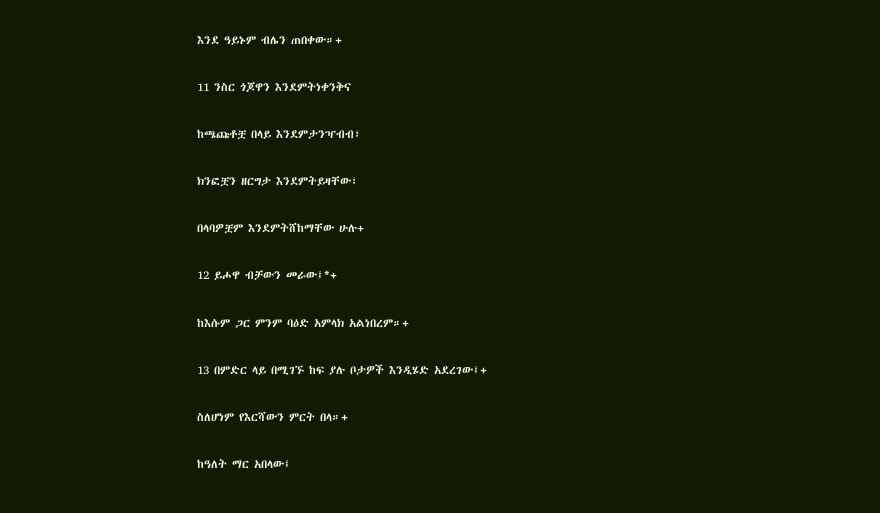እንደ ዓይኑም ብሌን ጠበቀው።+

11 ንስር ጎጆዋን እንደምትነቀንቅና

ከጫጩቶቿ በላይ እንደምታንዣብብ፣

ክንፎቿን ዘርግታ እንደምትይዛቸው፣

በላባዎቿም እንደምትሸከማቸው ሁሉ+

12 ይሖዋ ብቻውን መራው፤*+

ከእሱም ጋር ምንም ባዕድ አምላክ አልነበረም።+

13 በምድር ላይ በሚገኙ ከፍ ያሉ ቦታዎች እንዲሄድ አደረገው፤+

ስለሆነም የእርሻውን ምርት በላ።+

ከዓለት ማር አበላው፤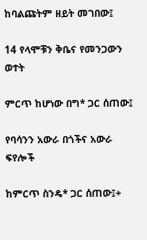ከባልጩትም ዘይት መገበው፤

14 የላሞቹን ቅቤና የመንጋውን ወተት

ምርጥ ከሆነው በግ* ጋር ሰጠው፤

የባሳንን አውራ በጎችና አውራ ፍየሎች

ከምርጥ ስንዴ* ጋር ሰጠው፤+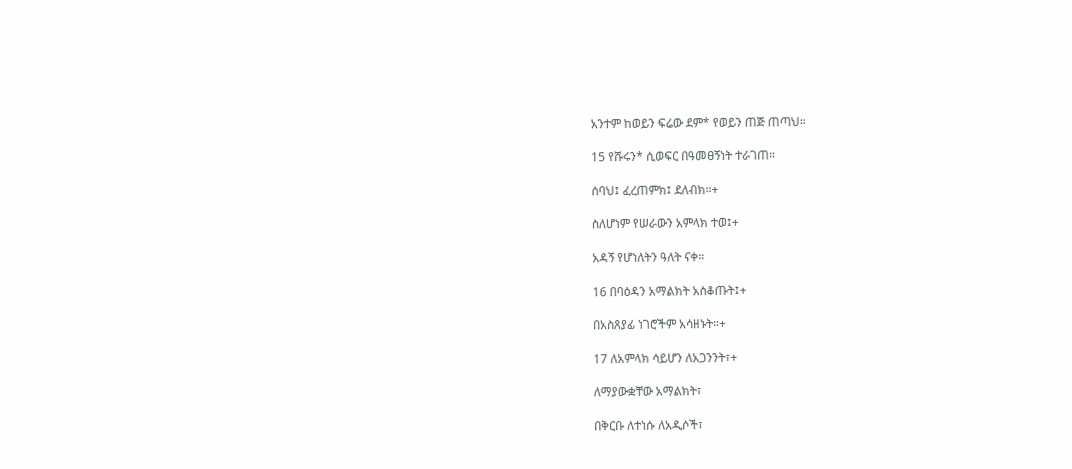አንተም ከወይን ፍሬው ደም* የወይን ጠጅ ጠጣህ።

15 የሹሩን* ሲወፍር በዓመፀኝነት ተራገጠ።

ሰባህ፤ ፈረጠምክ፤ ደለብክ።+

ስለሆነም የሠራውን አምላክ ተወ፤+

አዳኝ የሆነለትን ዓለት ናቀ።

16 በባዕዳን አማልክት አስቆጡት፤+

በአስጸያፊ ነገሮችም አሳዘኑት።+

17 ለአምላክ ሳይሆን ለአጋንንት፣+

ለማያውቋቸው አማልክት፣

በቅርቡ ለተነሱ ለአዲሶች፣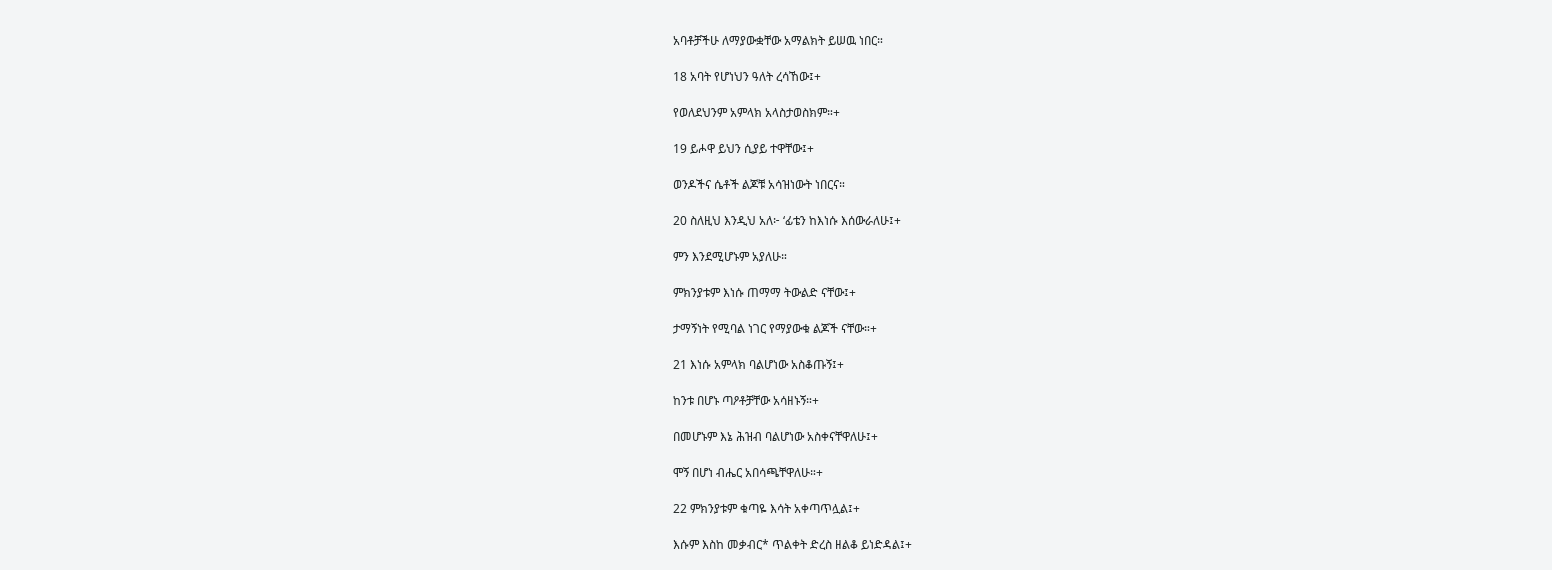አባቶቻችሁ ለማያውቋቸው አማልክት ይሠዉ ነበር።

18 አባት የሆነህን ዓለት ረሳኸው፤+

የወለደህንም አምላክ አላስታወስክም።+

19 ይሖዋ ይህን ሲያይ ተዋቸው፤+

ወንዶችና ሴቶች ልጆቹ አሳዝነውት ነበርና።

20 ስለዚህ እንዲህ አለ፦ ‘ፊቴን ከእነሱ እሰውራለሁ፤+

ምን እንደሚሆኑም አያለሁ።

ምክንያቱም እነሱ ጠማማ ትውልድ ናቸው፤+

ታማኝነት የሚባል ነገር የማያውቁ ልጆች ናቸው።+

21 እነሱ አምላክ ባልሆነው አስቆጡኝ፤+

ከንቱ በሆኑ ጣዖቶቻቸው አሳዘኑኝ።+

በመሆኑም እኔ ሕዝብ ባልሆነው አስቀናቸዋለሁ፤+

ሞኝ በሆነ ብሔር አበሳጫቸዋለሁ።+

22 ምክንያቱም ቁጣዬ እሳት አቀጣጥሏል፤+

እሱም እስከ መቃብር* ጥልቀት ድረስ ዘልቆ ይነድዳል፤+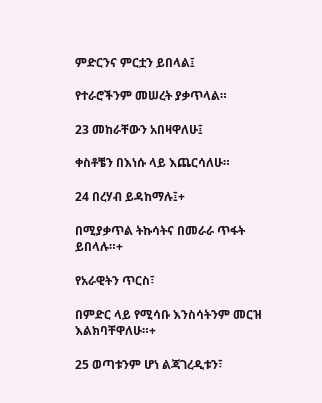ምድርንና ምርቷን ይበላል፤

የተራሮችንም መሠረት ያቃጥላል።

23 መከራቸውን አበዛዋለሁ፤

ቀስቶቼን በእነሱ ላይ እጨርሳለሁ።

24 በረሃብ ይዳከማሉ፤+

በሚያቃጥል ትኩሳትና በመራራ ጥፋት ይበላሉ።+

የአራዊትን ጥርስ፣

በምድር ላይ የሚሳቡ እንስሳትንም መርዝ እልክባቸዋለሁ።+

25 ወጣቱንም ሆነ ልጃገረዲቱን፣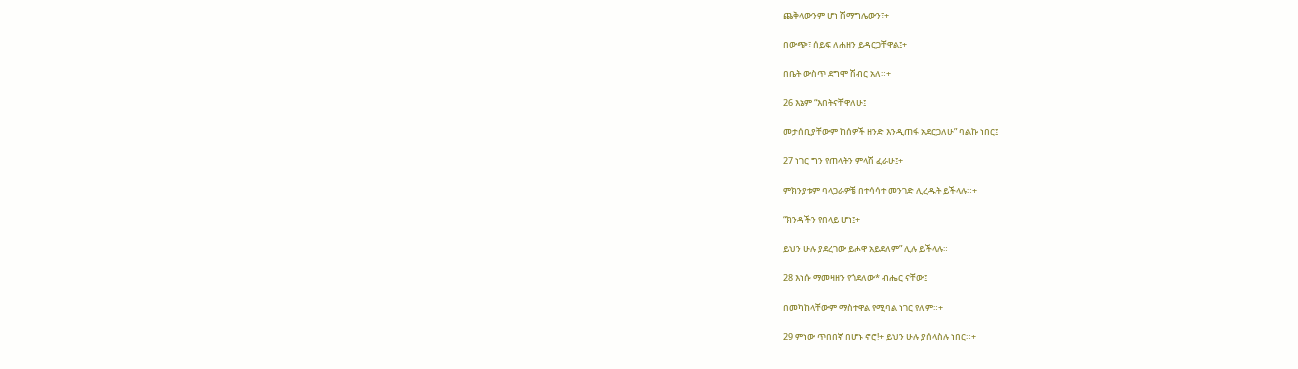ጨቅላውንም ሆነ ሽማግሌውን፣+

በውጭ፣ ሰይፍ ለሐዘን ይዳርጋቸዋል፤+

በቤት ውስጥ ደግሞ ሽብር አለ።+

26 እኔም “እበትናቸዋለሁ፤

መታሰቢያቸውም ከሰዎች ዘንድ እንዲጠፋ አደርጋለሁ” ባልኩ ነበር፤

27 ነገር ግን የጠላትን ምላሽ ፈራሁ፤+

ምክንያቱም ባላጋራዎቼ በተሳሳተ መንገድ ሊረዱት ይችላሉ።+

“ክንዳችን የበላይ ሆነ፤+

ይህን ሁሉ ያደረገው ይሖዋ አይደለም” ሊሉ ይችላሉ።

28 እነሱ ማመዛዘን የጎደለው* ብሔር ናቸው፤

በመካከላቸውም ማስተዋል የሚባል ነገር የለም።+

29 ምነው ጥበበኛ በሆኑ ኖሮ!+ ይህን ሁሉ ያሰላስሉ ነበር።+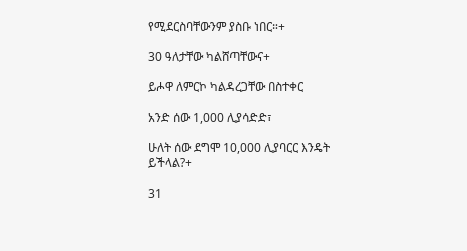የሚደርስባቸውንም ያስቡ ነበር።+

30 ዓለታቸው ካልሸጣቸውና+

ይሖዋ ለምርኮ ካልዳረጋቸው በስተቀር

አንድ ሰው 1,000 ሊያሳድድ፣

ሁለት ሰው ደግሞ 10,000 ሊያባርር እንዴት ይችላል?+

31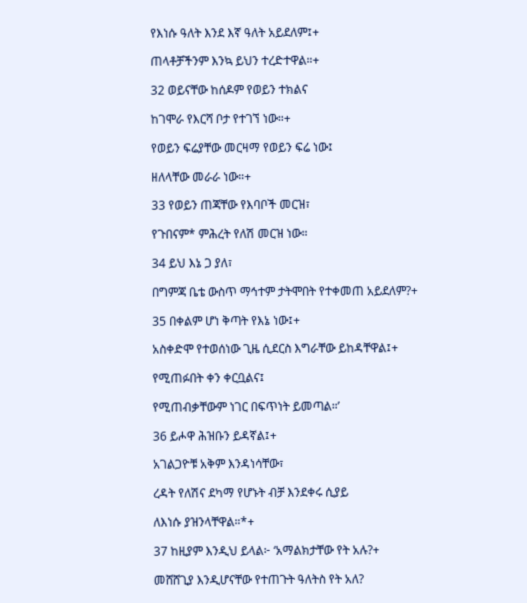የእነሱ ዓለት እንደ እኛ ዓለት አይደለም፤+

ጠላቶቻችንም እንኳ ይህን ተረድተዋል።+

32 ወይናቸው ከሰዶም የወይን ተክልና

ከገሞራ የእርሻ ቦታ የተገኘ ነው።+

የወይን ፍሬያቸው መርዛማ የወይን ፍሬ ነው፤

ዘለላቸው መራራ ነው።+

33 የወይን ጠጃቸው የእባቦች መርዝ፣

የጉበናም* ምሕረት የለሽ መርዝ ነው።

34 ይህ እኔ ጋ ያለ፣

በግምጃ ቤቴ ውስጥ ማኅተም ታትሞበት የተቀመጠ አይደለም?+

35 በቀልም ሆነ ቅጣት የእኔ ነው፤+

አስቀድሞ የተወሰነው ጊዜ ሲደርስ እግራቸው ይከዳቸዋል፤+

የሚጠፉበት ቀን ቀርቧልና፤

የሚጠብቃቸውም ነገር በፍጥነት ይመጣል።’

36 ይሖዋ ሕዝቡን ይዳኛል፤+

አገልጋዮቹ አቅም እንዳነሳቸው፣

ረዳት የለሽና ደካማ የሆኑት ብቻ እንደቀሩ ሲያይ

ለእነሱ ያዝንላቸዋል።*+

37 ከዚያም እንዲህ ይላል፦ ‘አማልክታቸው የት አሉ?+

መሸሸጊያ እንዲሆናቸው የተጠጉት ዓለትስ የት አለ?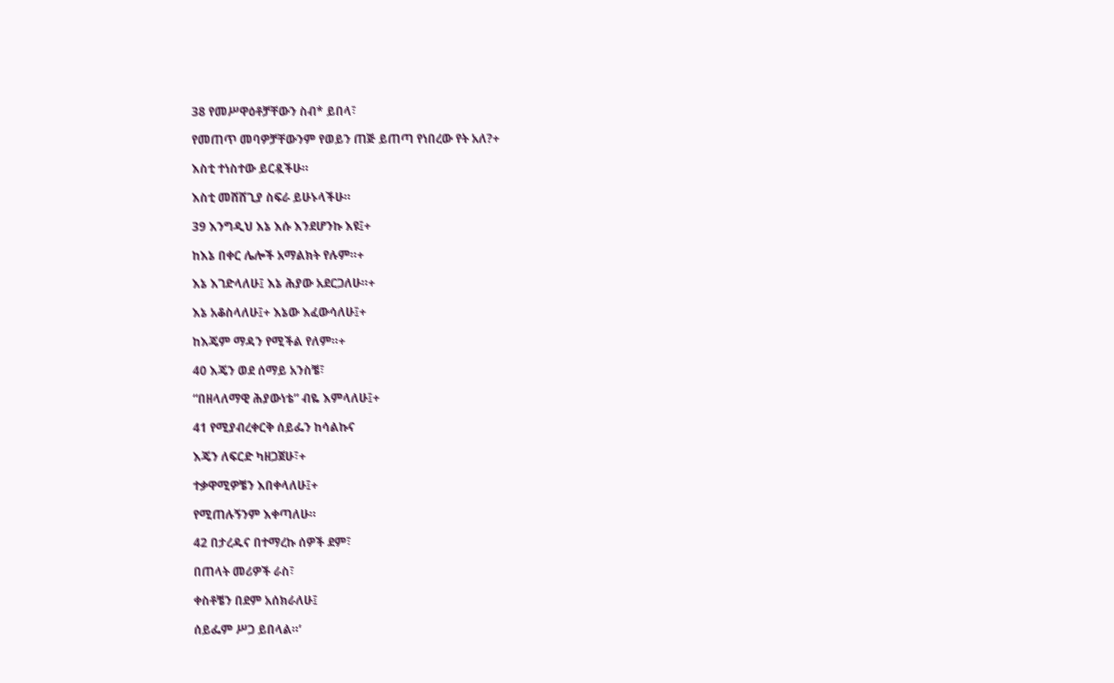38 የመሥዋዕቶቻቸውን ስብ* ይበላ፣

የመጠጥ መባዎቻቸውንም የወይን ጠጅ ይጠጣ የነበረው የት አለ?+

እስቲ ተነስተው ይርዷችሁ።

እስቲ መሸሸጊያ ስፍራ ይሁኑላችሁ።

39 እንግዲህ እኔ እሱ እንደሆንኩ እዩ፤+

ከእኔ በቀር ሌሎች አማልክት የሉም።+

እኔ እገድላለሁ፤ እኔ ሕያው አደርጋለሁ።+

እኔ አቆስላለሁ፤+ እኔው እፈውሳለሁ፤+

ከእጄም ማዳን የሚችል የለም።+

40 እጄን ወደ ሰማይ አንስቼ፣

“በዘላለማዊ ሕያውነቴ” ብዬ እምላለሁ፤+

41 የሚያብረቀርቅ ሰይፌን ከሳልኩና

እጄን ለፍርድ ካዘጋጀሁ፣+

ተቃዋሚዎቼን እበቀላለሁ፤+

የሚጠሉኝንም እቀጣለሁ።

42 በታረዱና በተማረኩ ሰዎች ደም፣

በጠላት መሪዎች ራስ፣

ቀስቶቼን በደም አሰክራለሁ፤

ሰይፌም ሥጋ ይበላል።’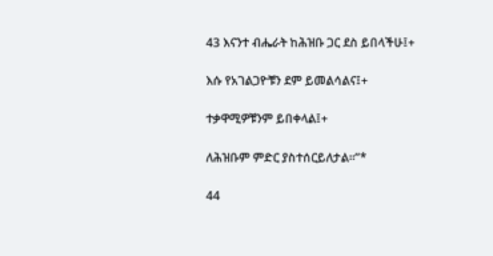43 እናንተ ብሔራት ከሕዝቡ ጋር ደስ ይበላችሁ፤+

እሱ የአገልጋዮቹን ደም ይመልሳልና፤+

ተቃዋሚዎቹንም ይበቀላል፤+

ለሕዝቡም ምድር ያስተሰርይለታል።”*

44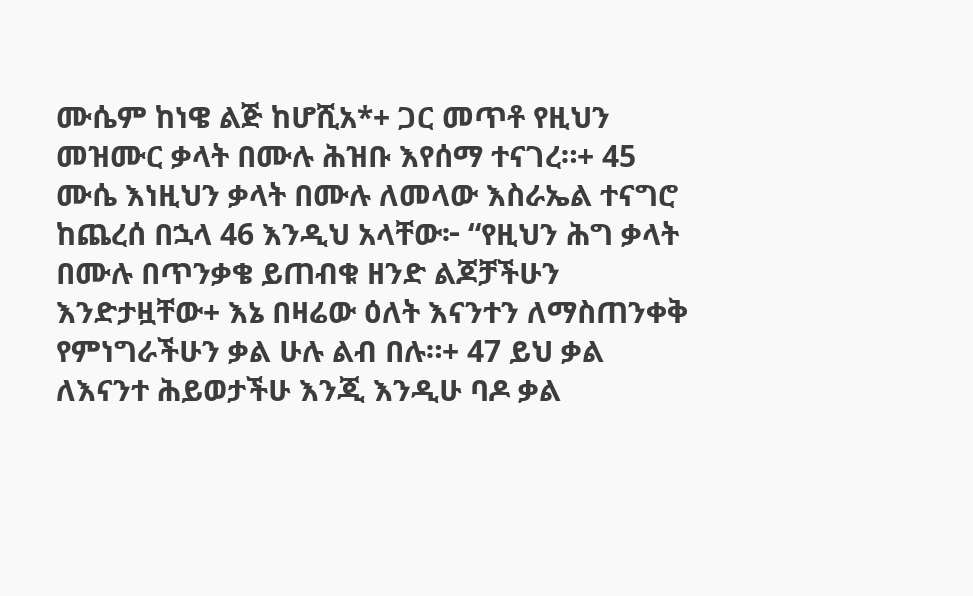ሙሴም ከነዌ ልጅ ከሆሺአ*+ ጋር መጥቶ የዚህን መዝሙር ቃላት በሙሉ ሕዝቡ እየሰማ ተናገረ።+ 45 ሙሴ እነዚህን ቃላት በሙሉ ለመላው እስራኤል ተናግሮ ከጨረሰ በኋላ 46 እንዲህ አላቸው፦ “የዚህን ሕግ ቃላት በሙሉ በጥንቃቄ ይጠብቁ ዘንድ ልጆቻችሁን እንድታዟቸው+ እኔ በዛሬው ዕለት እናንተን ለማስጠንቀቅ የምነግራችሁን ቃል ሁሉ ልብ በሉ።+ 47 ይህ ቃል ለእናንተ ሕይወታችሁ እንጂ እንዲሁ ባዶ ቃል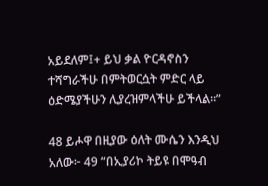አይደለም፤+ ይህ ቃል ዮርዳኖስን ተሻግራችሁ በምትወርሷት ምድር ላይ ዕድሜያችሁን ሊያረዝምላችሁ ይችላል።”

48 ይሖዋ በዚያው ዕለት ሙሴን እንዲህ አለው፦ 49 “በኢያሪኮ ትይዩ በሞዓብ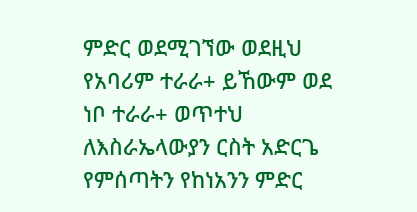ምድር ወደሚገኘው ወደዚህ የአባሪም ተራራ+ ይኸውም ወደ ነቦ ተራራ+ ወጥተህ ለእስራኤላውያን ርስት አድርጌ የምሰጣትን የከነአንን ምድር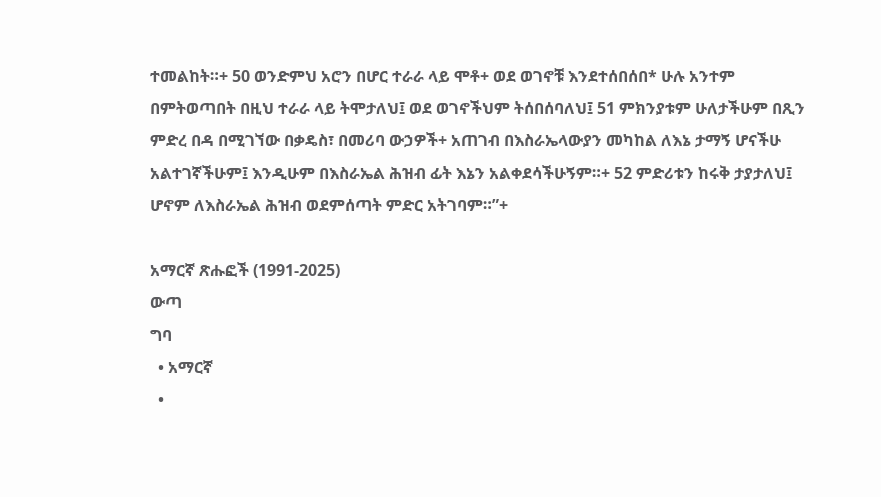ተመልከት።+ 50 ወንድምህ አሮን በሆር ተራራ ላይ ሞቶ+ ወደ ወገኖቹ እንደተሰበሰበ* ሁሉ አንተም በምትወጣበት በዚህ ተራራ ላይ ትሞታለህ፤ ወደ ወገኖችህም ትሰበሰባለህ፤ 51 ምክንያቱም ሁለታችሁም በጺን ምድረ በዳ በሚገኘው በቃዴስ፣ በመሪባ ውኃዎች+ አጠገብ በእስራኤላውያን መካከል ለእኔ ታማኝ ሆናችሁ አልተገኛችሁም፤ እንዲሁም በእስራኤል ሕዝብ ፊት እኔን አልቀደሳችሁኝም።+ 52 ምድሪቱን ከሩቅ ታያታለህ፤ ሆኖም ለእስራኤል ሕዝብ ወደምሰጣት ምድር አትገባም።”+

አማርኛ ጽሑፎች (1991-2025)
ውጣ
ግባ
  • አማርኛ
  •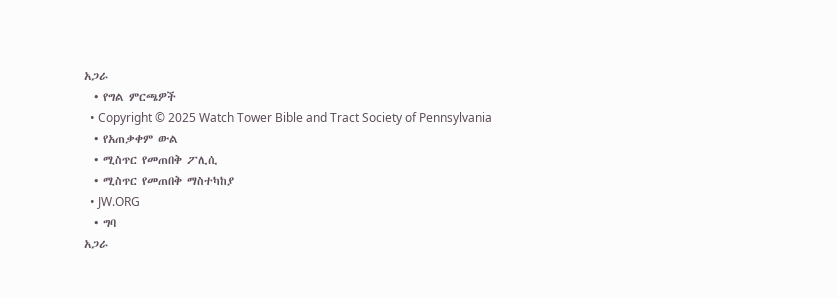አጋራ
  • የግል ምርጫዎች
  • Copyright © 2025 Watch Tower Bible and Tract Society of Pennsylvania
  • የአጠቃቀም ውል
  • ሚስጥር የመጠበቅ ፖሊሲ
  • ሚስጥር የመጠበቅ ማስተካከያ
  • JW.ORG
  • ግባ
አጋራ